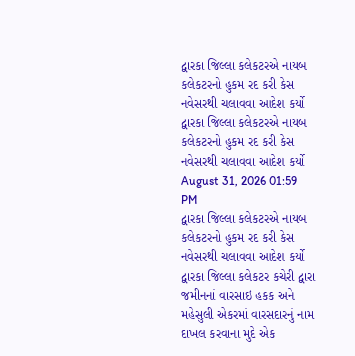દ્વારકા જિલ્લા કલેકટરએ નાયબ કલેકટરનો હુકમ રદ કરી કેસ નવેસરથી ચલાવવા આદેશ કર્યો
દ્વારકા જિલ્લા કલેકટરએ નાયબ કલેકટરનો હુકમ રદ કરી કેસ નવેસરથી ચલાવવા આદેશ કર્યો
August 31, 2026 01:59 PM
દ્વારકા જિલ્લા કલેકટરએ નાયબ કલેકટરનો હુકમ રદ કરી કેસ નવેસરથી ચલાવવા આદેશ કર્યો
દ્વારકા જિલ્લા કલેકટર કચેરી દ્વારા જમીનનાં વારસાઇ હકક અને મહેસુલી એકરમાં વારસદારનું નામ દાખલ કરવાના મુદે એક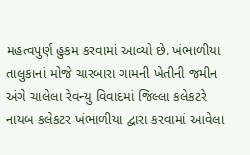મહત્વપુર્ણ હુકમ કરવામાં આવ્યો છે. ખંભાળીયા તાલુકાનાં મોજે ચારબારા ગામની ખેતીની જમીન અંગે ચાલેલા રેવન્યુ વિવાદમાં જિલ્લા કલેકટરે નાયબ કલેકટર ખંભાળીયા દ્વારા કરવામાં આવેલા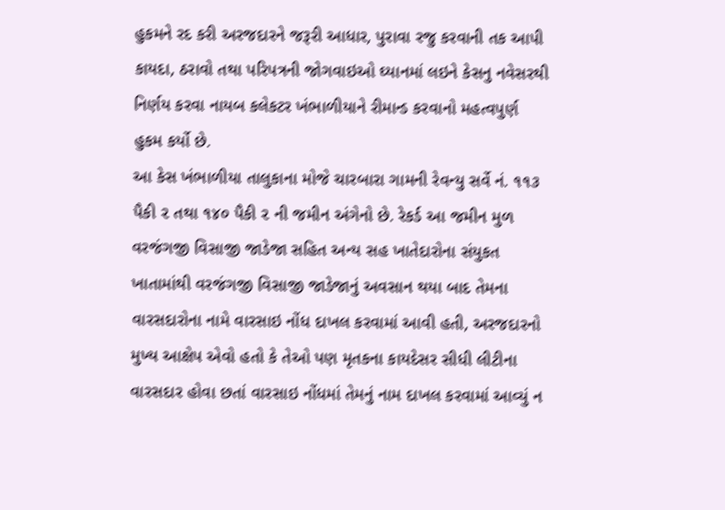હુકમને રદ કરી અરજદારને જરૂરી આધાર, પુરાવા રજુ કરવાની તક આપી કાયદા, ઠરાવો તથા પરિપત્રની જોગવાઇઓ ઘ્યાનમાં લઇને કેસનુ નવેસરથી નિર્ણય કરવા નાયબ કલેકટર ખંભાળીયાને રીમાન્ડ કરવાનો મહત્વપુર્ણ હુકમ કર્યો છે.
આ કેસ ખંભાળીયા તાલુકાના મોજે ચારબારા ગામની રેવન્યુ સર્વે નં. ૧૧૩ પૈકી ૨ તથા ૧૪૦ પૈકી ૨ ની જમીન અંગેનો છે. રેકર્ડ આ જમીન મુળ વરજંગજી વિસાજી જાડેજા સહિત અન્ય સહ ખાતેદારોના સંયુકત ખાતામાંથી વરજંગજી વિસાજી જાડેજાનું અવસાન થયા બાદ તેમના વારસદારોના નામે વારસાઇ નોંધ દાખલ કરવામાં આવી હતી, અરજદારનો મુખ્ય આક્ષેપ એવો હતો કે તેઓ પણ મૃતકના કાયદેસર સીધી લીટીના વારસદાર હોવા છતાં વારસાઇ નોંધમાં તેમનું નામ દાખલ કરવામાં આવ્યું ન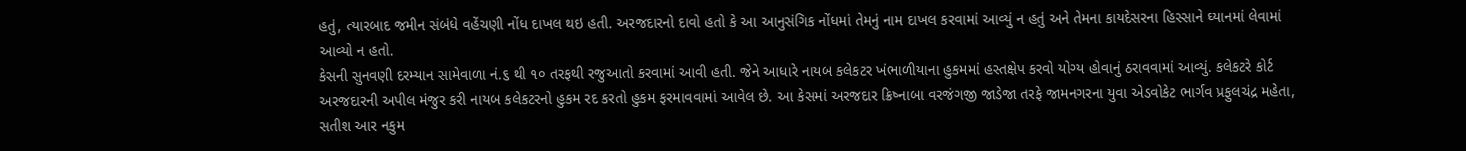હતું, ત્યારબાદ જમીન સંબંધે વહેંચણી નોંધ દાખલ થઇ હતી. અરજદારનો દાવો હતો કે આ આનુસંગિક નોંધમાં તેમનું નામ દાખલ કરવામાં આવ્યું ન હતું અને તેમના કાયદેસરના હિસ્સાને ઘ્યાનમાં લેવામાં આવ્યો ન હતો.
કેસની સુનવણી દરમ્યાન સામેવાળા નં.૬ થી ૧૦ તરફથી રજુઆતો કરવામાં આવી હતી. જેને આધારે નાયબ કલેકટર ખંભાળીયાના હુકમમાં હસ્તક્ષેપ કરવો યોગ્ય હોવાનું ઠરાવવામાં આવ્યું. કલેકટરે કોર્ટ અરજદારની અપીલ મંજુર કરી નાયબ કલેકટરનો હુકમ રદ કરતો હુકમ ફરમાવવામાં આવેલ છે. આ કેસમાં અરજદાર ક્રિષ્નાબા વરજંગજી જાડેજા તરફે જામનગરના યુવા એડવોકેટ ભાર્ગવ પ્રફુલચંદ્ર મહેતા, સતીશ આર નકુમ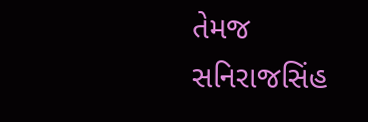તેમજ સનિરાજસિંહ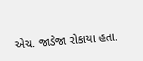એચ. જાડેજા રોકાયા હતા.